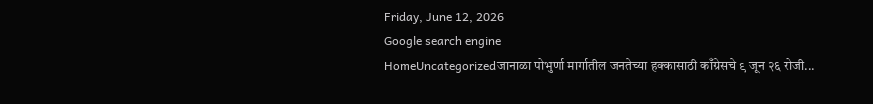Friday, June 12, 2026
Google search engine
HomeUncategorizedजानाळा पोभुर्णा मार्गातील जनतेच्या हक्कासाठी काँग्रेसचे ९ जून २६ रोजी...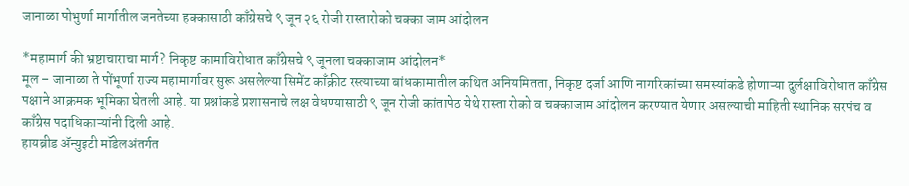जानाळा पोभुर्णा मार्गातील जनतेच्या हक्कासाठी काँग्रेसचे ९ जून २६ रोजी रास्तारोको चक्का जाम आंदोलन

*महामार्ग की भ्रष्टाचाराचा मार्ग? निकृष्ट कामाविरोधात काँग्रेसचे ९ जूनला चक्काजाम आंदोलन*
मूल – जानाळा ते पोंभूर्णा राज्य महामार्गावर सुरू असलेल्या सिमेंट काँक्रीट रस्त्याच्या बांधकामातील कथित अनियमितता, निकृष्ट दर्जा आणि नागरिकांच्या समस्यांकडे होणाऱ्या दुर्लक्षाविरोधात काँग्रेस पक्षाने आक्रमक भूमिका घेतली आहे. या प्रश्नांकडे प्रशासनाचे लक्ष वेधण्यासाठी ९ जून रोजी कांतापेठ येथे रास्ता रोको व चक्काजाम आंदोलन करण्यात येणार असल्याची माहिती स्थानिक सरपंच व काँग्रेस पदाधिकाऱ्यांनी दिली आहे.
हायब्रीड ॲन्युइटी मॉडेलअंतर्गत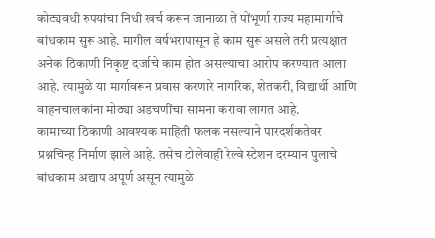कोट्यवधी रुपयांचा निधी खर्च करून जानाळा ते पोंभूर्णा राज्य महामार्गाचे बांधकाम सुरू आहे. मागील वर्षभरापासून हे काम सुरू असले तरी प्रत्यक्षात अनेक ठिकाणी निकृष्ट दर्जाचे काम होत असल्याचा आरोप करण्यात आला आहे. त्यामुळे या मार्गावरून प्रवास करणारे नागरिक, शेतकरी, विद्यार्थी आणि वाहनचालकांना मोठ्या अडचणींचा सामना करावा लागत आहे.
कामाच्या ठिकाणी आवश्यक माहिती फलक नसल्याने पारदर्शकतेवर प्रश्नचिन्ह निर्माण झाले आहे. तसेच टोलेवाही रेल्वे स्टेशन दरम्यान पुलाचे बांधकाम अद्याप अपूर्ण असून त्यामुळे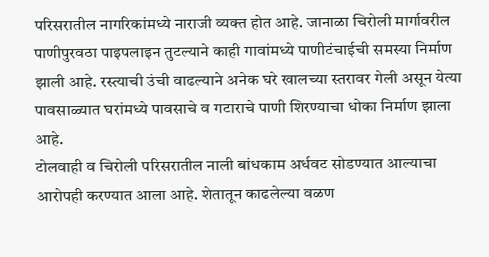परिसरातील नागरिकांमध्ये नाराजी व्यक्त होत आहे. जानाळा चिरोली मार्गावरील पाणीपुरवठा पाइपलाइन तुटल्याने काही गावांमध्ये पाणीटंचाईची समस्या निर्माण झाली आहे. रस्त्याची उंची वाढल्याने अनेक घरे खालच्या स्तरावर गेली असून येत्या पावसाळ्यात घरांमध्ये पावसाचे व गटाराचे पाणी शिरण्याचा धोका निर्माण झाला आहे.
टोलवाही व चिरोली परिसरातील नाली बांधकाम अर्धवट सोडण्यात आल्याचा आरोपही करण्यात आला आहे. शेतातून काढलेल्या वळण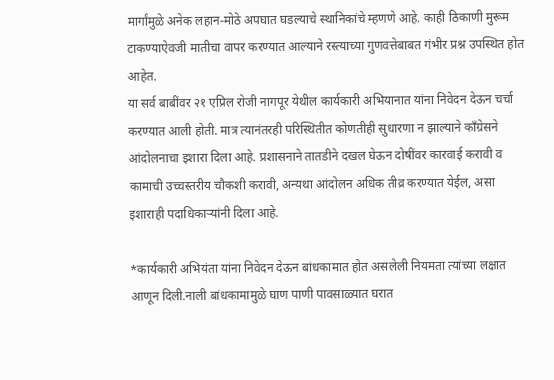मार्गांमुळे अनेक लहान-मोठे अपघात घडल्याचे स्थानिकांचे म्हणणे आहे. काही ठिकाणी मुरूम टाकण्याऐवजी मातीचा वापर करण्यात आल्याने रस्त्याच्या गुणवत्तेबाबत गंभीर प्रश्न उपस्थित होत आहेत.
या सर्व बाबींवर २१ एप्रिल रोजी नागपूर येथील कार्यकारी अभियानात यांना निवेदन देऊन चर्चा करण्यात आली होती. मात्र त्यानंतरही परिस्थितीत कोणतीही सुधारणा न झाल्याने काँग्रेसने आंदोलनाचा इशारा दिला आहे. प्रशासनाने तातडीने दखल घेऊन दोषींवर कारवाई करावी व कामाची उच्चस्तरीय चौकशी करावी, अन्यथा आंदोलन अधिक तीव्र करण्यात येईल, असा इशाराही पदाधिकाऱ्यांनी दिला आहे.

*कार्यकारी अभियंता यांना निवेदन देऊन बांधकामात होत असलेली नियमता त्यांच्या लक्षात आणून दिली.नाली बांधकामामुळे घाण पाणी पावसाळ्यात घरात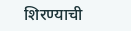शिरण्याची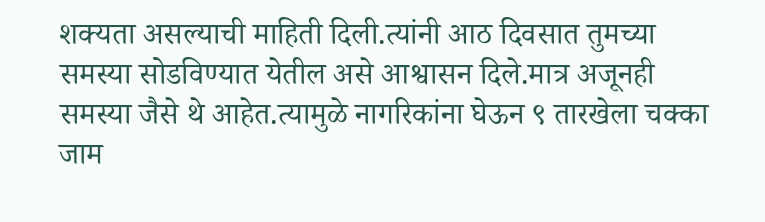शक्यता असल्याची माहिती दिली.त्यांनी आठ दिवसात तुमच्या समस्या सोडविण्यात येतील असे आश्वासन दिले.मात्र अजूनही समस्या जैसे थे आहेत.त्यामुळे नागरिकांना घेऊन ९ तारखेला चक्का जाम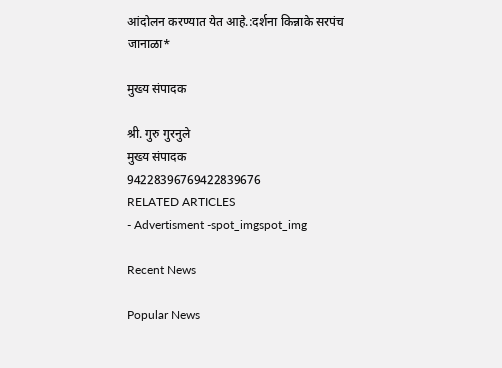आंदोलन करण्यात येत आहे.:दर्शना किन्नाके सरपंच जानाळा*

मुख्य संपादक

श्री. गुरु गुरनुले
मुख्य संपादक
94228396769422839676
RELATED ARTICLES
- Advertisment -spot_imgspot_img

Recent News

Popular News